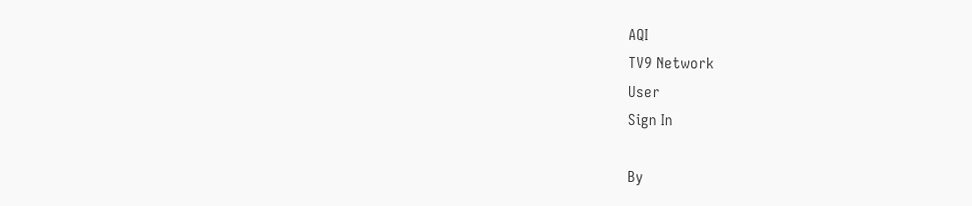AQI
TV9 Network
User
Sign In

By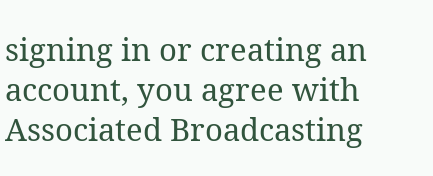signing in or creating an account, you agree with Associated Broadcasting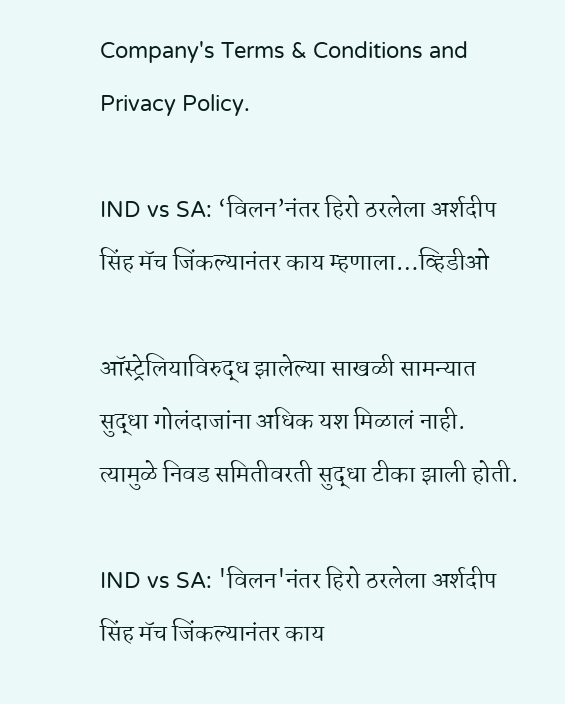Company's Terms & Conditions and Privacy Policy.

IND vs SA: ‘विलन’नंतर हिरो ठरलेला अर्शदीप सिंह मॅच जिंकल्यानंतर काय म्हणाला…व्हिडीओ

ऑस्ट्रेलियाविरुद्ध झालेल्या साखळी सामन्यात सुद्धा गोलंदाजांना अधिक यश मिळालं नाही. त्यामुळे निवड समितीवरती सुद्धा टीका झाली होती.

IND vs SA: 'विलन'नंतर हिरो ठरलेला अर्शदीप सिंह मॅच जिंकल्यानंतर काय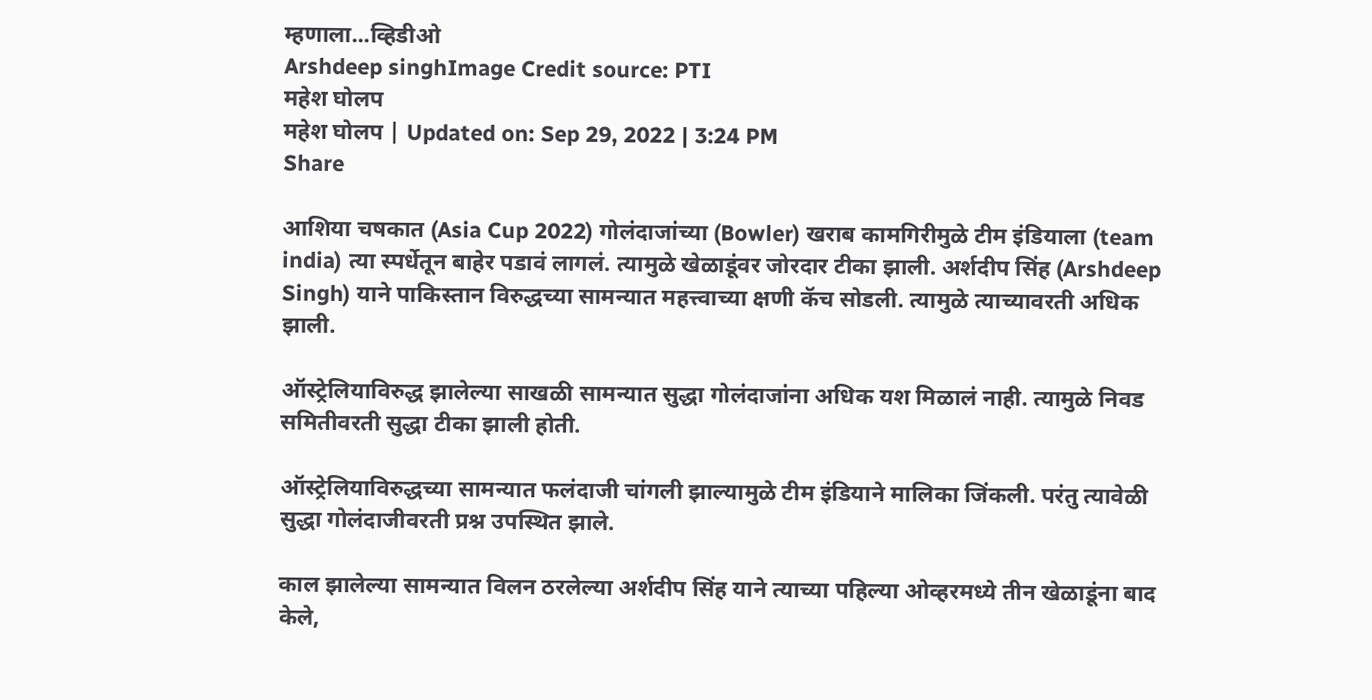म्हणाला...व्हिडीओ
Arshdeep singhImage Credit source: PTI
महेश घोलप
महेश घोलप | Updated on: Sep 29, 2022 | 3:24 PM
Share

आशिया चषकात (Asia Cup 2022) गोलंदाजांच्या (Bowler) खराब कामगिरीमुळे टीम इंडियाला (team india) त्या स्पर्धेतून बाहेर पडावं लागलं. त्यामुळे खेळाडूंवर जोरदार टीका झाली. अर्शदीप सिंह (Arshdeep Singh) याने पाकिस्तान विरुद्धच्या सामन्यात महत्त्वाच्या क्षणी कॅच सोडली. त्यामुळे त्याच्यावरती अधिक झाली.

ऑस्ट्रेलियाविरुद्ध झालेल्या साखळी सामन्यात सुद्धा गोलंदाजांना अधिक यश मिळालं नाही. त्यामुळे निवड समितीवरती सुद्धा टीका झाली होती.

ऑस्ट्रेलियाविरुद्धच्या सामन्यात फलंदाजी चांगली झाल्यामुळे टीम इंडियाने मालिका जिंकली. परंतु त्यावेळी सुद्धा गोलंदाजीवरती प्रश्न उपस्थित झाले.

काल झालेल्या सामन्यात विलन ठरलेल्या अर्शदीप सिंह याने त्याच्या पहिल्या ओव्हरमध्ये तीन खेळाडूंना बाद केले,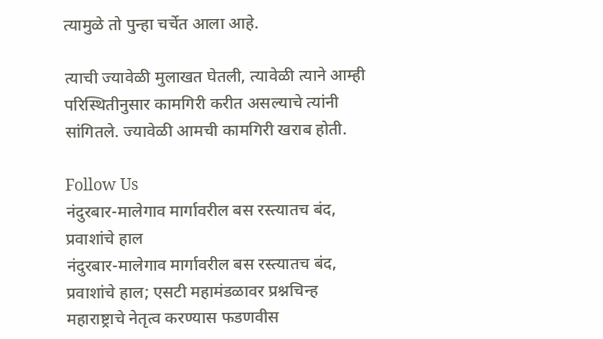त्यामुळे तो पुन्हा चर्चेत आला आहे.

त्याची ज्यावेळी मुलाखत घेतली, त्यावेळी त्याने आम्ही परिस्थितीनुसार कामगिरी करीत असल्याचे त्यांनी सांगितले. ज्यावेळी आमची कामगिरी खराब होती.

Follow Us
नंदुरबार-मालेगाव मार्गावरील बस रस्त्यातच बंद, प्रवाशांचे हाल
नंदुरबार-मालेगाव मार्गावरील बस रस्त्यातच बंद, प्रवाशांचे हाल; एसटी महामंडळावर प्रश्नचिन्ह
महाराष्ट्राचे नेतृत्व करण्यास फडणवीस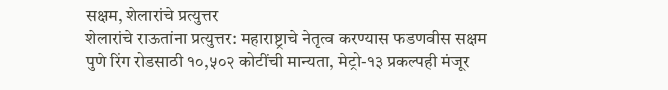सक्षम, शेलारांचे प्रत्युत्तर
शेलारांचे राऊतांना प्रत्युत्तर: महाराष्ट्राचे नेतृत्व करण्यास फडणवीस सक्षम
पुणे रिंग रोडसाठी १०,५०२ कोटींची मान्यता, मेट्रो-१३ प्रकल्पही मंजूर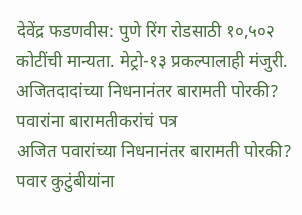देवेंद्र फडणवीस: पुणे रिंग रोडसाठी १०,५०२ कोटींची मान्यता. मेट्रो-१३ प्रकल्पालाही मंजुरी.
अजितदादांच्या निधनानंतर बारामती पोरकी? पवारांना बारामतीकरांचं पत्र
अजित पवारांच्या निधनानंतर बारामती पोरकी? पवार कुटुंबीयांना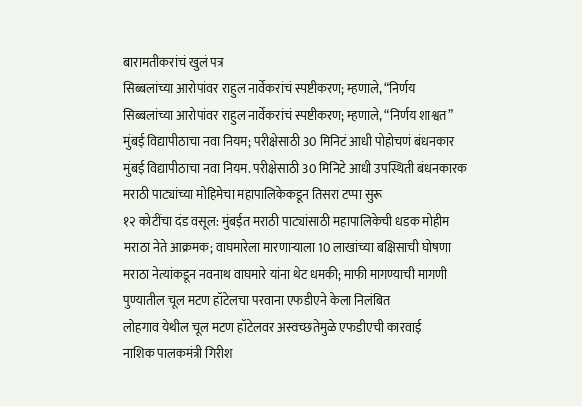बारामतीकरांचं खुलं पत्र
सिब्बलांच्या आरोपांवर राहुल नार्वेकरांचं स्पष्टीकरण; म्हणाले, “निर्णय
सिब्बलांच्या आरोपांवर राहुल नार्वेकरांचं स्पष्टीकरण; म्हणाले, “निर्णय शाश्वत”
मुंबई विद्यापीठाचा नवा नियम; परीक्षेसाठी 30 मिनिटं आधी पोहोचणं बंधनकार
मुंबई विद्यापीठाचा नवा नियम. परीक्षेसाठी 30 मिनिटे आधी उपस्थिती बंधनकारक
मराठी पाट्यांच्या मोहिमेचा महापालिकेकडून तिसरा टप्पा सुरू
१२ कोटींचा दंड वसूल: मुंबईत मराठी पाट्यांसाठी महापालिकेची धडक मोहीम
मराठा नेते आक्रमक; वाघमारेला मारणाऱ्याला 10 लाखांच्या बक्षिसाची घोषणा
मराठा नेत्यांकडून नवनाथ वाघमारे यांना थेट धमकी; माफी मागण्याची मागणी
पुण्यातील चूल मटण हॉटेलचा परवाना एफडीएने केला निलंबित
लोहगाव येथील चूल मटण हॉटेलवर अस्वच्छतेमुळे एफडीएची कारवाई
नाशिक पालकमंत्री गिरीश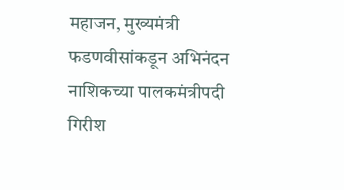महाजन, मुख्यमंत्री फडणवीसांकडून अभिनंदन
नाशिकच्या पालकमंत्रीपदी गिरीश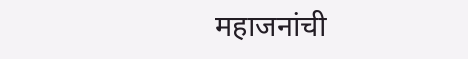महाजनांची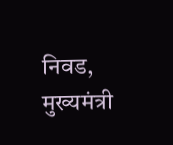निवड, मुख्यमंत्री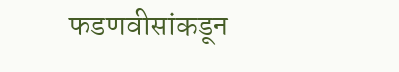फडणवीसांकडून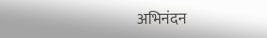अभिनंदन